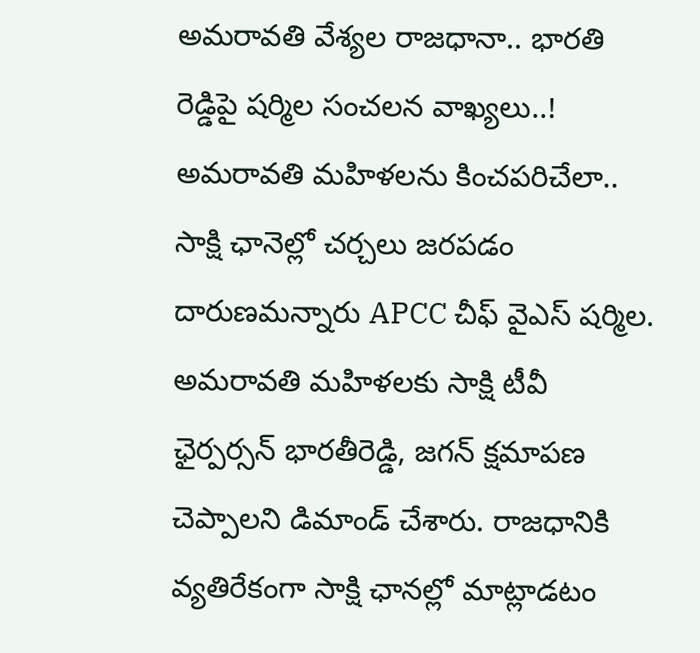అమరావతి వేశ్యల రాజధానా.. భారతి రెడ్డిపై షర్మిల సంచలన వాఖ్యలు..!
అమరావతి మహిళలను కించపరిచేలా.. సాక్షి ఛానెల్లో చర్చలు జరపడం దారుణమన్నారు APCC చీఫ్ వైఎస్ షర్మిల. అమరావతి మహిళలకు సాక్షి టీవీ ఛైర్పర్సన్ భారతీరెడ్డి, జగన్ క్షమాపణ చెప్పాలని డిమాండ్ చేశారు. రాజధానికి వ్యతిరేకంగా సాక్షి ఛానల్లో మాట్లాడటం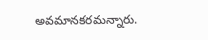అవమానకరమన్నారు.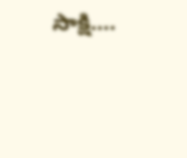సాక్షి….